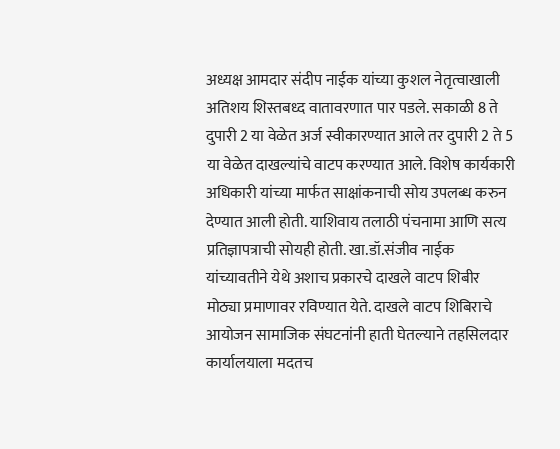अध्यक्ष आमदार संदीप नाईक यांच्या कुशल नेतृत्वाखाली अतिशय शिस्तबध्द वातावरणात पार पडले. सकाळी 8 ते दुपारी 2 या वेळेत अर्ज स्वीकारण्यात आले तर दुपारी 2 ते 5 या वेळेत दाखल्यांचे वाटप करण्यात आले. विशेष कार्यकारी अधिकारी यांच्या मार्फत साक्षांकनाची सोय उपलब्ध करुन देण्यात आली होती. याशिवाय तलाठी पंचनामा आणि सत्य प्रतिज्ञापत्राची सोयही होती. खा.डॉ.संजीव नाईक यांच्यावतीने येथे अशाच प्रकारचे दाखले वाटप शिबीर मोठ्या प्रमाणावर रविण्यात येते. दाखले वाटप शिबिराचे आयोजन सामाजिक संघटनांनी हाती घेतल्याने तहसिलदार कार्यालयाला मदतच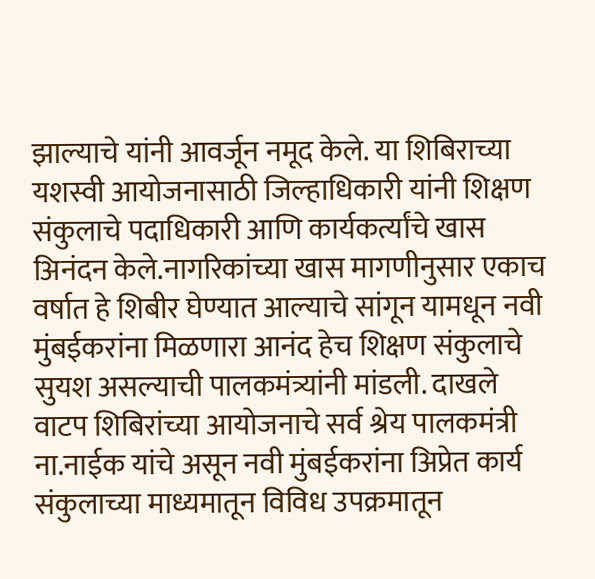झाल्याचे यांनी आवर्जून नमूद केले. या शिबिराच्या यशस्वी आयोजनासाठी जिल्हाधिकारी यांनी शिक्षण संकुलाचे पदाधिकारी आणि कार्यकर्त्यांचे खास अिनंदन केले.नागरिकांच्या खास मागणीनुसार एकाच वर्षात हे शिबीर घेण्यात आल्याचे सांगून यामधून नवी मुंबईकरांना मिळणारा आनंद हेच शिक्षण संकुलाचे सुयश असल्याची पालकमंत्र्यांनी मांडली. दाखले वाटप शिबिरांच्या आयोजनाचे सर्व श्रेय पालकमंत्री ना.नाईक यांचे असून नवी मुंबईकरांना अिप्रेत कार्य संकुलाच्या माध्यमातून विविध उपक्रमातून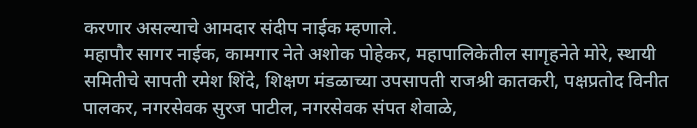करणार असल्याचे आमदार संदीप नाईक म्हणाले.
महापौर सागर नाईक, कामगार नेते अशोक पोहेकर, महापालिकेतील सागृहनेते मोरे, स्थायी समितीचे सापती रमेश शिंदे, शिक्षण मंडळाच्या उपसापती राजश्री कातकरी, पक्षप्रतोद विनीत पालकर, नगरसेवक सुरज पाटील, नगरसेवक संपत शेवाळे,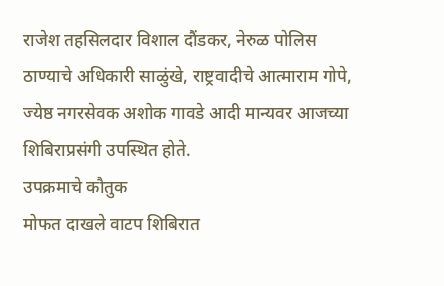राजेश तहसिलदार विशाल दौंडकर, नेरुळ पोलिस ठाण्याचे अधिकारी साळुंखे, राष्ट्रवादीचे आत्माराम गोपे, ज्येष्ठ नगरसेवक अशोक गावडे आदी मान्यवर आजच्या शिबिराप्रसंगी उपस्थित होते.
उपक्रमाचे कौतुक
मोफत दाखले वाटप शिबिरात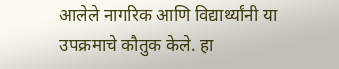आलेले नागरिक आणि विद्यार्थ्यांनी या उपक्रमाचे कौतुक केले. हा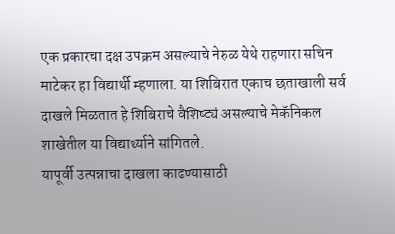एक प्रकारचा दक्ष उपक्रम असल्याचे नेरुळ येथे राहणारा सचिन माटेकर हा विद्यार्थी म्हणाला. या शिबिरात एकाच छताखाली सर्व दाखले मिळतात हे शिबिराचे वैशिष्ट्यं असल्याचे मेकॅनिकल शाखेतील या विद्यार्थ्याने सांगितले.
यापूर्वी उत्पन्नाचा दाखला काढण्यासाठी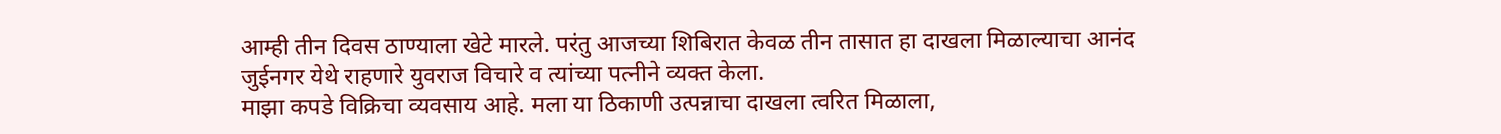आम्ही तीन दिवस ठाण्याला खेटे मारले. परंतु आजच्या शिबिरात केवळ तीन तासात हा दाखला मिळाल्याचा आनंद जुईनगर येथे राहणारे युवराज विचारे व त्यांच्या पत्नीने व्यक्त केला.
माझा कपडे विक्रिचा व्यवसाय आहे. मला या ठिकाणी उत्पन्नाचा दाखला त्वरित मिळाला,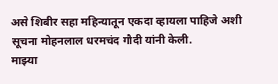असे शिबीर सहा महिन्यातून एकदा व्हायला पाहिजे अशी सूचना मोहनलाल धरमचंद गौदी यांनी केली.
माझ्या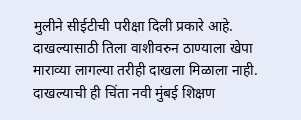मुलीने सीईटीची परीक्षा दिली प्रकारे आहे. दाखल्यासाठी तिला वाशीवरुन ठाण्याला खेपा माराव्या लागल्या तरीही दाखला मिळाला नाही. दाखल्याची ही चिंता नवी मुंबई शिक्षण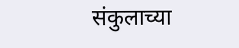संकुलाच्या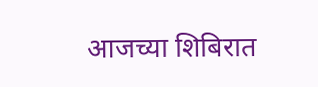आजच्या शिबिरात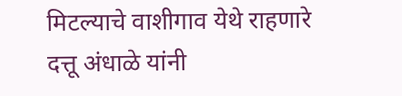मिटल्याचे वाशीगाव येथे राहणारे दत्तू अंधाळे यांनी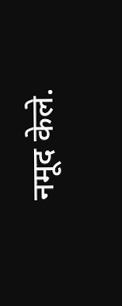नमूद केले.